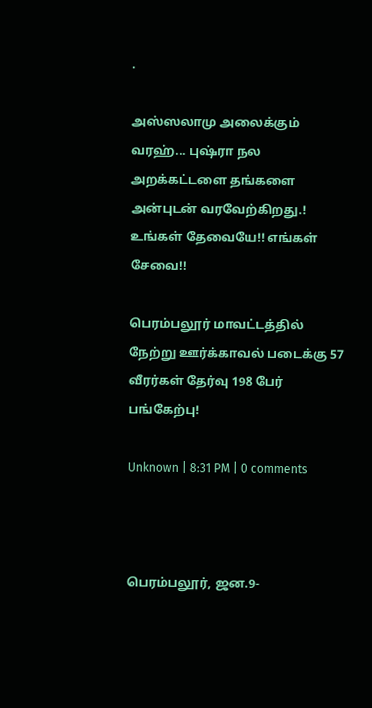.

அஸ்ஸலாமு அலைக்கும் வரஹ்... புஷ்ரா நல அறக்கட்டளை தங்களை அன்புடன் வரவேற்கிறது.! உங்கள் தேவையே!! எங்கள் சேவை!!

பெரம்பலூர் மாவட்டத்தில் நேற்று ஊர்க்காவல் படைக்கு 57 வீரர்கள் தேர்வு 198 பேர் பங்கேற்பு!

Unknown | 8:31 PM | 0 comments



பெரம்பலூர், ஜன.9-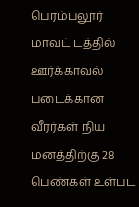பெரம்பலூர் மாவட் டத்தில் ஊர்க்காவல் படைக்கான வீரர்கள் நிய மனத்திற்கு 28 பெண்கள் உள்பட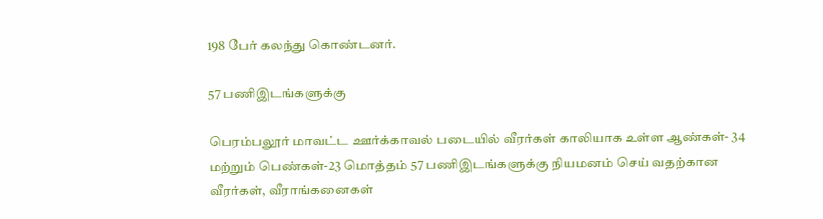198 பேர் கலந்து கொண்டனர்.

57 பணிஇடங்களுக்கு

பெரம்பலூர் மாவட்ட ஊர்க்காவல் படையில் வீரர்கள் காலியாக உள்ள ஆண்கள்- 34 மற்றும் பெண்கள்-23 மொத்தம் 57 பணிஇடங்களுக்கு நியமனம் செய் வதற்கான வீரர்கள், வீராங்கனைகள்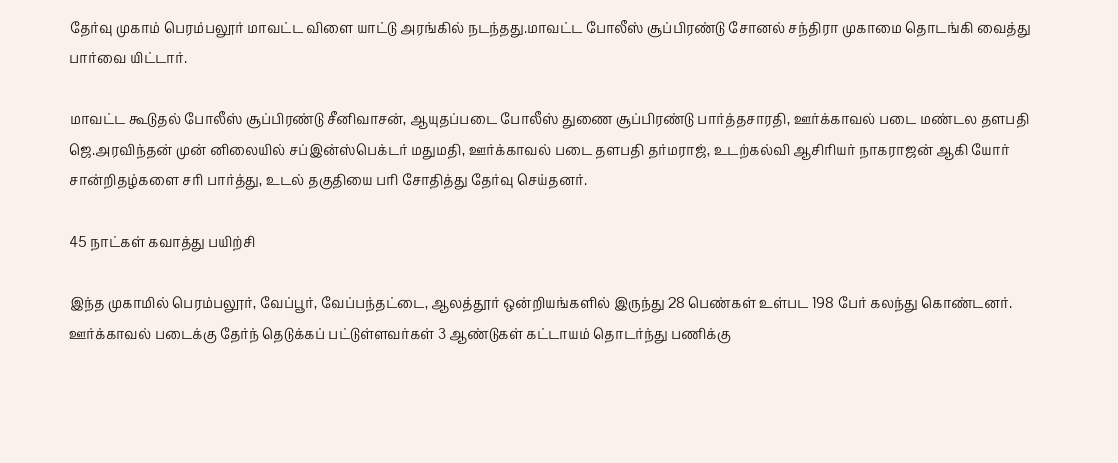தேர்வு முகாம் பெரம்பலூர் மாவட்ட விளை யாட்டு அரங்கில் நடந்தது.மாவட்ட போலீஸ் சூப்பிரண்டு சோனல் சந்திரா முகாமை தொடங்கி வைத்து பார்வை யிட்டார்.

மாவட்ட கூடுதல் போலீஸ் சூப்பிரண்டு சீனிவாசன், ஆயுதப்படை போலீஸ் துணை சூப்பிரண்டு பார்த்தசாரதி, ஊர்க்காவல் படை மண்டல தளபதி ஜெ.அரவிந்தன் முன் னிலையில் சப்இன்ஸ்பெக்டர் மதுமதி, ஊர்க்காவல் படை தளபதி தர்மராஜ், உடற்கல்வி ஆசிரியர் நாகராஜன் ஆகி யோர் சான்றிதழ்களை சரி பார்த்து, உடல் தகுதியை பரி சோதித்து தேர்வு செய்தனர்.

45 நாட்கள் கவாத்து பயிற்சி

இந்த முகாமில் பெரம்பலூர், வேப்பூர், வேப்பந்தட்டை, ஆலத்தூர் ஒன்றியங்களில் இருந்து 28 பெண்கள் உள்பட 198 பேர் கலந்து கொண்டனர். ஊர்க்காவல் படைக்கு தேர்ந் தெடுக்கப் பட்டுள்ளவர்கள் 3 ஆண்டுகள் கட்டாயம் தொடர்ந்து பணிக்கு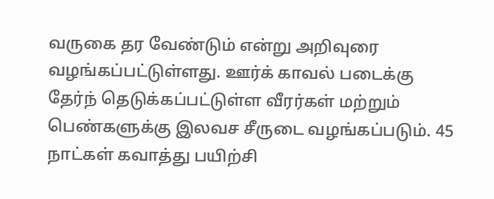வருகை தர வேண்டும் என்று அறிவுரை வழங்கப்பட்டுள்ளது. ஊர்க் காவல் படைக்கு தேர்ந் தெடுக்கப்பட்டுள்ள வீரர்கள் மற்றும் பெண்களுக்கு இலவச சீருடை வழங்கப்படும். 45 நாட்கள் கவாத்து பயிற்சி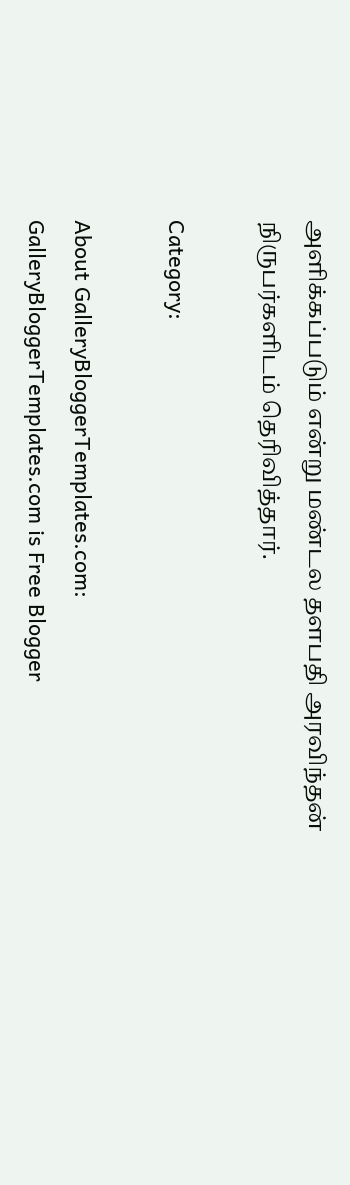அளிக்கப்படும் என்று மண்டல தளபதி அரவிந்தன் நிருபர்களிடம் தெரிவித்தார்.

Category:

About GalleryBloggerTemplates.com:
GalleryBloggerTemplates.com is Free Blogger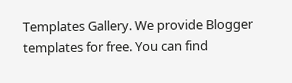Templates Gallery. We provide Blogger templates for free. You can find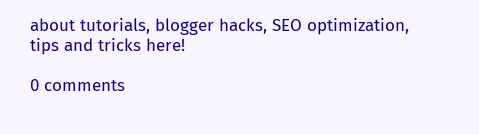about tutorials, blogger hacks, SEO optimization, tips and tricks here!

0 comments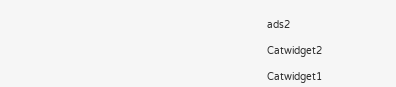ads2

Catwidget2

Catwidget1